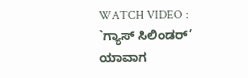WATCH VIDEO : `ಗ್ಯಾಸ್ ಸಿಲಿಂಡರ್’ ಯಾವಾಗ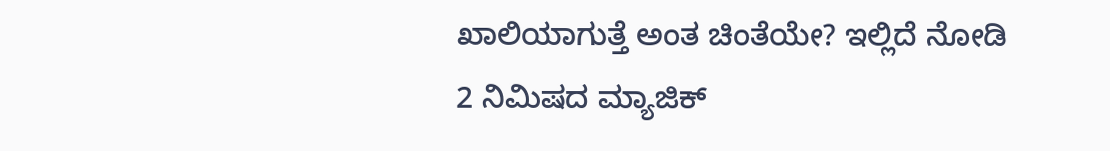ಖಾಲಿಯಾಗುತ್ತೆ ಅಂತ ಚಿಂತೆಯೇ? ಇಲ್ಲಿದೆ ನೋಡಿ 2 ನಿಮಿಷದ ಮ್ಯಾಜಿಕ್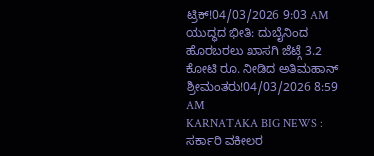ಟ್ರಿಕ್!04/03/2026 9:03 AM
ಯುದ್ಧದ ಭೀತಿ: ದುಬೈನಿಂದ ಹೊರಬರಲು ಖಾಸಗಿ ಜೆಟ್ಗೆ 3.2 ಕೋಟಿ ರೂ. ನೀಡಿದ ಅತಿಮಹಾನ್ ಶ್ರೀಮಂತರು!04/03/2026 8:59 AM
KARNATAKA BIG NEWS : ಸರ್ಕಾರಿ ವಕೀಲರ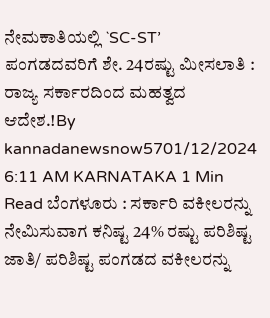ನೇಮಕಾತಿಯಲ್ಲಿ `SC-ST’ ಪಂಗಡದವರಿಗೆ ಶೇ. 24ರಷ್ಟು ಮೀಸಲಾತಿ : ರಾಜ್ಯ ಸರ್ಕಾರದಿಂದ ಮಹತ್ವದ ಆದೇಶ.!By kannadanewsnow5701/12/2024 6:11 AM KARNATAKA 1 Min Read ಬೆಂಗಳೂರು : ಸರ್ಕಾರಿ ವಕೀಲರನ್ನು ನೇಮಿಸುವಾಗ ಕನಿಷ್ಟ 24% ರಷ್ಟು ಪರಿಶಿಷ್ಟ ಜಾತಿ/ ಪರಿಶಿಷ್ಟ ಪಂಗಡದ ವಕೀಲರನ್ನು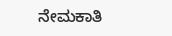ನೇಮಕಾತಿ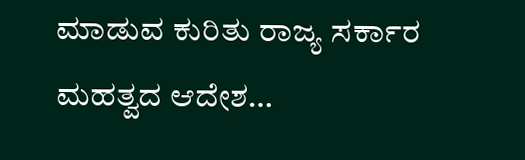ಮಾಡುವ ಕುರಿತು ರಾಜ್ಯ ಸರ್ಕಾರ ಮಹತ್ವದ ಆದೇಶ…